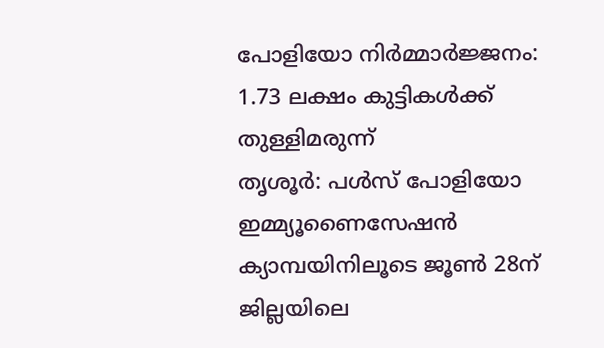പോളിയോ നിർമ്മാർജ്ജനം: 1.73 ലക്ഷം കുട്ടികൾക്ക് തുള്ളിമരുന്ന്
തൃശൂർ: പൾസ് പോളിയോ ഇമ്മ്യൂണൈസേഷൻ ക്യാമ്പയിനിലൂടെ ജൂൺ 28ന് ജില്ലയിലെ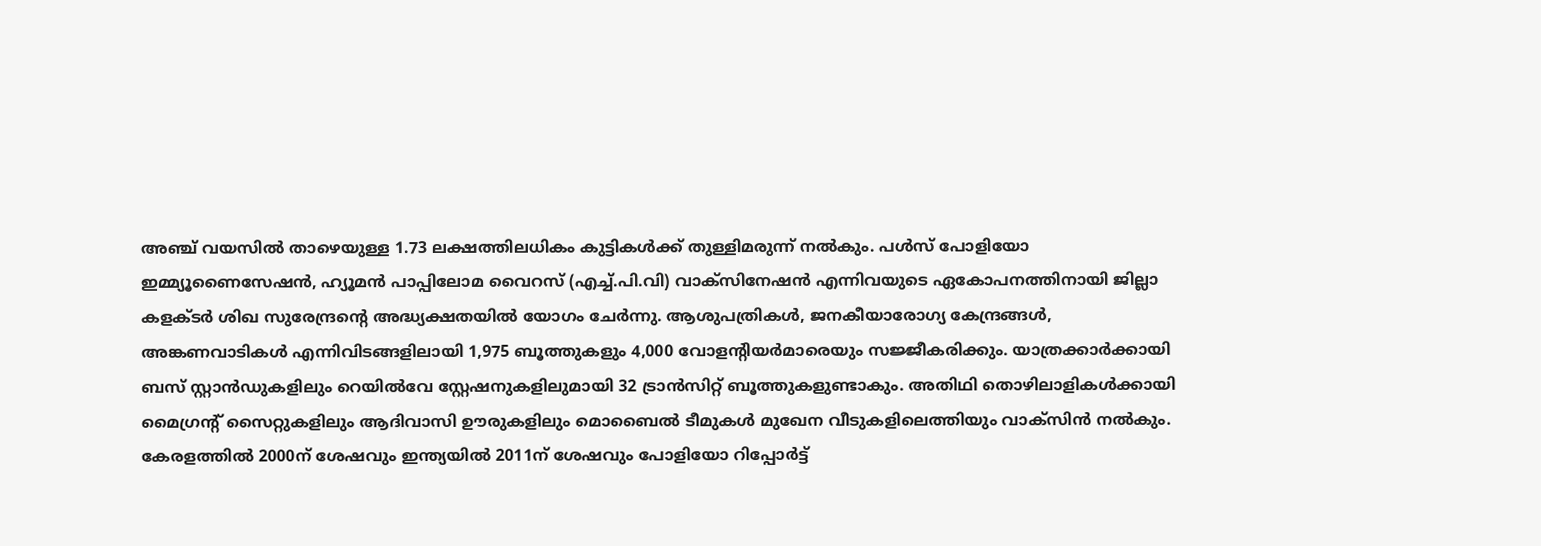അഞ്ച് വയസിൽ താഴെയുള്ള 1.73 ലക്ഷത്തിലധികം കുട്ടികൾക്ക് തുള്ളിമരുന്ന് നൽകും. പൾസ് പോളിയോ ഇമ്മ്യൂണൈസേഷൻ, ഹ്യൂമൻ പാപ്പിലോമ വൈറസ് (എച്ച്.പി.വി) വാക്സിനേഷൻ എന്നിവയുടെ ഏകോപനത്തിനായി ജില്ലാ കളക്ടർ ശിഖ സുരേന്ദ്രന്റെ അദ്ധ്യക്ഷതയിൽ യോഗം ചേർന്നു. ആശുപത്രികൾ, ജനകീയാരോഗ്യ കേന്ദ്രങ്ങൾ, അങ്കണവാടികൾ എന്നിവിടങ്ങളിലായി 1,975 ബൂത്തുകളും 4,000 വോളന്റിയർമാരെയും സജ്ജീകരിക്കും. യാത്രക്കാർക്കായി ബസ് സ്റ്റാൻഡുകളിലും റെയിൽവേ സ്റ്റേഷനുകളിലുമായി 32 ട്രാൻസിറ്റ് ബൂത്തുകളുണ്ടാകും. അതിഥി തൊഴിലാളികൾക്കായി മൈഗ്രന്റ് സൈറ്റുകളിലും ആദിവാസി ഊരുകളിലും മൊബൈൽ ടീമുകൾ മുഖേന വീടുകളിലെത്തിയും വാക്സിൻ നൽകും. കേരളത്തിൽ 2000ന് ശേഷവും ഇന്ത്യയിൽ 2011ന് ശേഷവും പോളിയോ റിപ്പോർട്ട്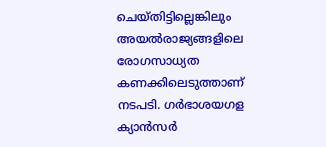ചെയ്തിട്ടില്ലെങ്കിലും അയൽരാജ്യങ്ങളിലെ രോഗസാധ്യത കണക്കിലെടുത്താണ് നടപടി. ഗർഭാശയഗള ക്യാൻസർ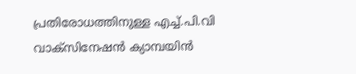പ്രതിരോധത്തിനുള്ള എച്ച്.പി.വി വാക്സിനേഷൻ ക്യാമ്പയിൻ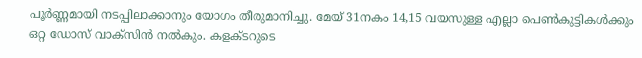പൂർണ്ണമായി നടപ്പിലാക്കാനും യോഗം തീരുമാനിച്ചു. മേയ് 31നകം 14,15 വയസുള്ള എല്ലാ പെൺകുട്ടികൾക്കും ഒറ്റ ഡോസ് വാക്സിൻ നൽകും. കളക്ടറുടെ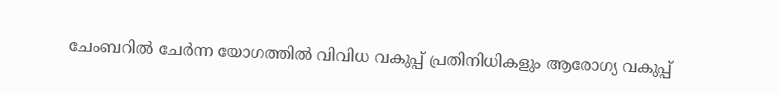ചേംബറിൽ ചേർന്ന യോഗത്തിൽ വിവിധ വകുപ്പ് പ്രതിനിധികളും ആരോഗ്യ വകുപ്പ്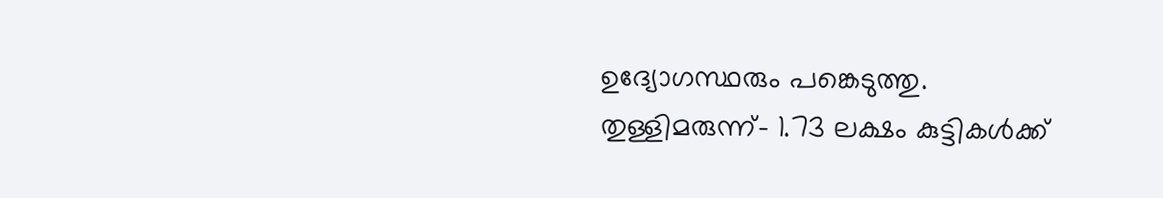ഉദ്യോഗസ്ഥരും പങ്കെടുത്തു.
തുള്ളിമരുന്ന്- 1.73 ലക്ഷം കുട്ടികൾക്ക്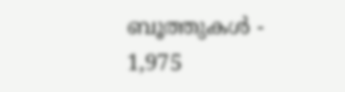ബൂത്തുകൾ - 1,975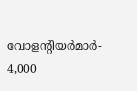വോളന്റിയർമാർ- 4,000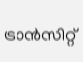ട്രാൻസിറ്റ്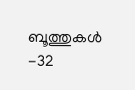ബൂത്തുകൾ -32